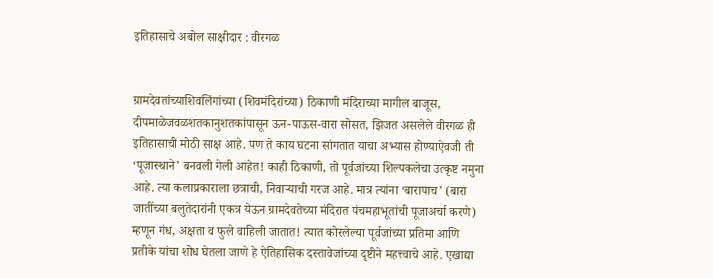इतिहासाचे अबोल साक्षीदार : वीरगळ


ग्रामदेवतांच्याशिवलिंगांच्या (शिवमंदिरांच्या) ठिकाणी मंदिराच्या मागील बाजूस, दीपमाळेजवळशतकानुशतकांपासून ऊन-पाऊस-वारा सोसत, झिजत असलेले वीरगळ ही इतिहासाची मोठी साक्ष आहे. पण ते काय घटना सांगतात याचा अभ्यास होण्याऐवजी ती ‘पूजास्थाने’ बनवली गेली आहेत! काही ठिकाणी, तो पूर्वजांच्या शिल्पकलेचा उत्कृष्ट नमुना आहे. त्या कलाप्रकाराला छत्राची, निवाऱ्याची गरज आहे. मात्र त्यांना ‘बारापाच’ (बारा जातींच्या बलुतेदारांनी एकत्र येऊन ग्रामदेवतेच्या मंदिरात पंचमहाभूतांची पूजाअर्चा करणे) म्हणून गंध, अक्षता व फुले वाहिली जातात! त्यात कोरलेल्या पूर्वजांच्या प्रतिमा आणि प्रतीके यांचा शोध घेतला जाणे हे ऐतिहासिक दस्तावेजांच्या दृष्टीने महत्त्वाचे आहे. एखाद्या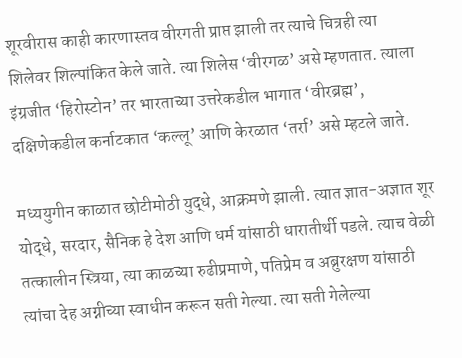शूरवीरास काही कारणास्तव वीरगती प्राप्त झाली तर त्याचे चित्रही त्या शिलेवर शिल्पांकित केले जाते. त्या शिलेस ‘वीरगळ’ असे म्हणतात. त्याला इंग्रजीत ‘हिरोस्टोन’ तर भारताच्या उत्तरेकडील भागात ‘वीरब्रह्म’, दक्षिणेकडील कर्नाटकात ‘कल्लू’ आणि केरळात ‘तर्रा’ असे म्हटले जाते.

मध्ययुगीन काळात छोटीमोठी युद्धे, आक्रमणे झाली. त्यात ज्ञात-अज्ञात शूर योद्धे, सरदार, सैनिक हे देश आणि धर्म यांसाठी धारातीर्थी पडले. त्याच वेळी तत्कालीन स्त्रिया, त्या काळच्या रुढीप्रमाणे, पतिप्रेम व अब्रुरक्षण यांसाठी त्यांचा देह अग्नीच्या स्वाधीन करून सती गेल्या. त्या सती गेलेल्या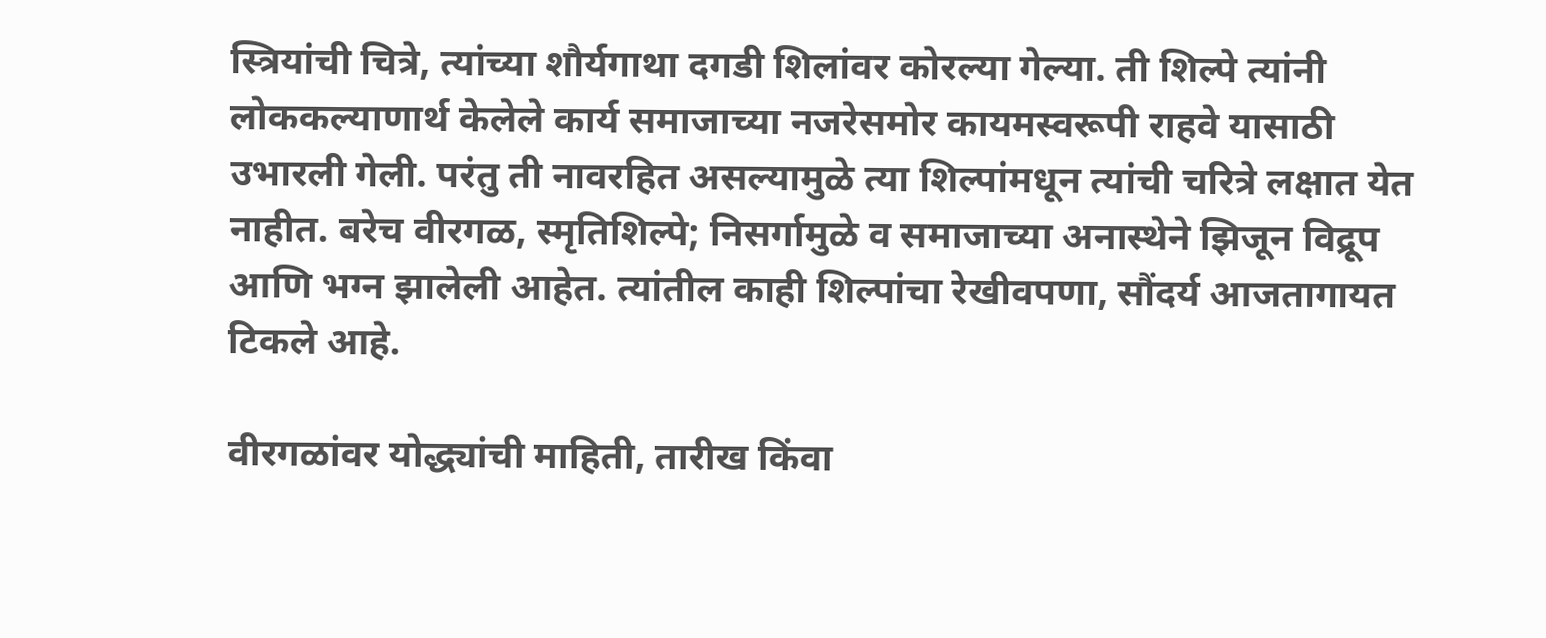स्त्रियांची चित्रे, त्यांच्या शौर्यगाथा दगडी शिलांवर कोरल्या गेल्या. ती शिल्पे त्यांनी लोककल्याणार्थ केलेले कार्य समाजाच्या नजरेसमोर कायमस्वरूपी राहवे यासाठी उभारली गेली. परंतु ती नावरहित असल्यामुळे त्या शिल्पांमधून त्यांची चरित्रे लक्षात येत नाहीत. बरेच वीरगळ, स्मृतिशिल्पे; निसर्गामुळे व समाजाच्या अनास्थेने झिजून विद्रूप आणि भग्न झालेली आहेत. त्यांतील काही शिल्पांचा रेखीवपणा, सौंदर्य आजतागायत टिकले आहे.

वीरगळांवर योद्ध्यांची माहिती, तारीख किंवा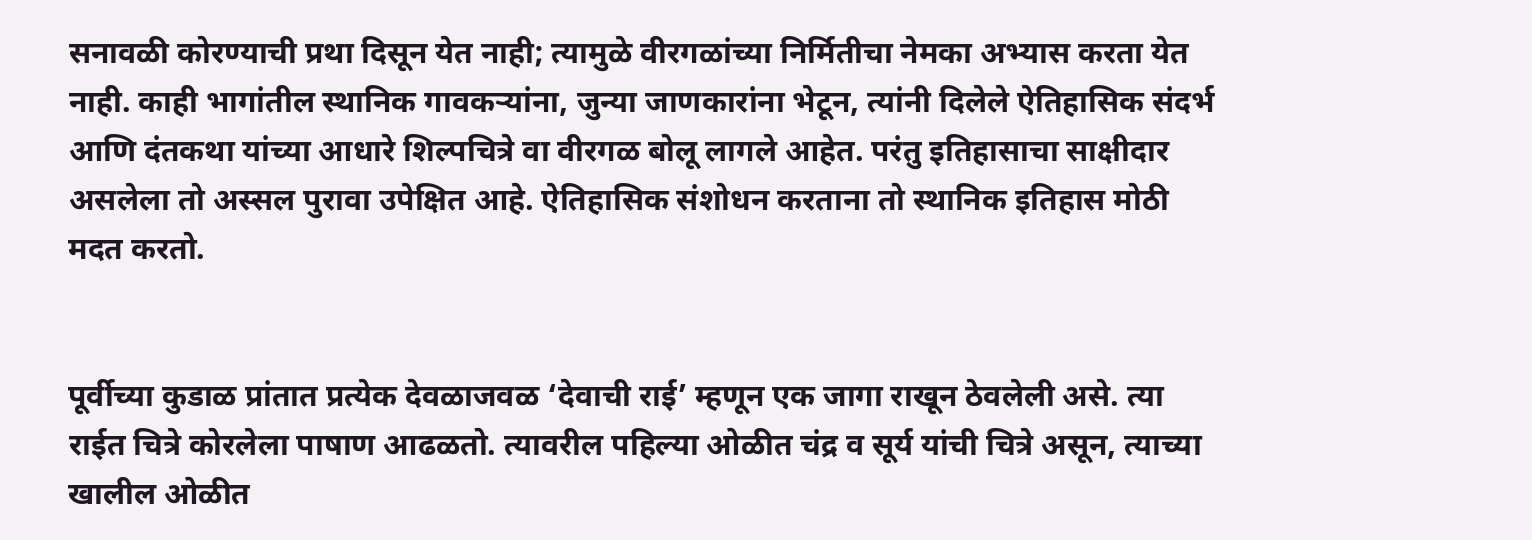सनावळी कोरण्याची प्रथा दिसून येत नाही; त्यामुळे वीरगळांच्या निर्मितीचा नेमका अभ्यास करता येत नाही. काही भागांतील स्थानिक गावकऱ्यांना, जुन्या जाणकारांना भेटून, त्यांनी दिलेले ऐतिहासिक संदर्भ आणि दंतकथा यांच्या आधारे शिल्पचित्रे वा वीरगळ बोलू लागले आहेत. परंतु इतिहासाचा साक्षीदार असलेला तो अस्सल पुरावा उपेक्षित आहे. ऐतिहासिक संशोधन करताना तो स्थानिक इतिहास मोठी मदत करतो.


पूर्वीच्या कुडाळ प्रांतात प्रत्येक देवळाजवळ ‘देवाची राई’ म्हणून एक जागा राखून ठेवलेली असे. त्या राईत चित्रे कोरलेला पाषाण आढळतो. त्यावरील पहिल्या ओळीत चंद्र व सूर्य यांची चित्रे असून, त्याच्या खालील ओळीत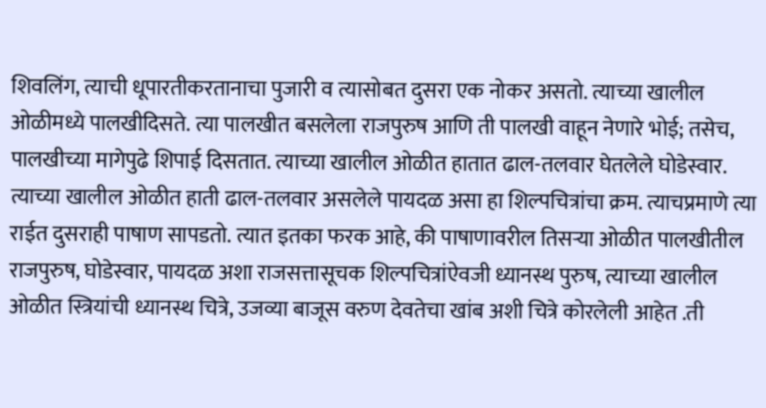शिवलिंग, त्याची धूपारतीकरतानाचा पुजारी व त्यासोबत दुसरा एक नोकर असतो. त्याच्या खालील ओळीमध्ये पालखीदिसते. त्या पालखीत बसलेला राजपुरुष आणि ती पालखी वाहून नेणारे भोई; तसेच, पालखीच्या मागेपुढे शिपाई दिसतात. त्याच्या खालील ओळीत हातात ढाल-तलवार घेतलेले घोडेस्वार. त्याच्या खालील ओळीत हाती ढाल-तलवार असलेले पायदळ असा हा शिल्पचित्रांचा क्रम. त्याचप्रमाणे त्या राईत दुसराही पाषाण सापडतो. त्यात इतका फरक आहे, की पाषाणावरील तिसऱ्या ओळीत पालखीतील राजपुरुष, घोडेस्वार, पायदळ अशा राजसत्तासूचक शिल्पचित्रांऐवजी ध्यानस्थ पुरुष, त्याच्या खालील ओळीत स्त्रियांची ध्यानस्थ चित्रे, उजव्या बाजूस वरुण देवतेचा खांब अशी चित्रे कोरलेली आहेत .ती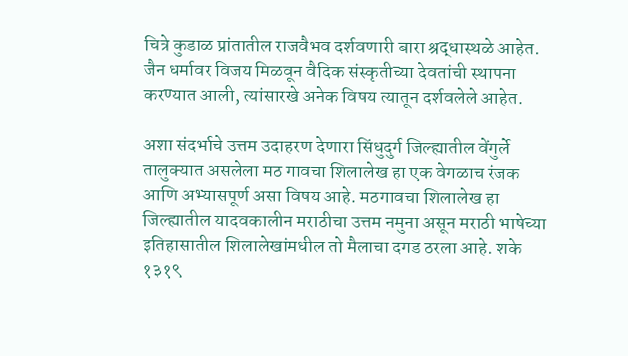चित्रे कुडाळ प्रांतातील राजवैभव दर्शवणारी बारा श्रद्धास्थळे आहेत. जैन धर्मावर विजय मिळवून वैदिक संस्कृतीच्या देवतांची स्थापना करण्यात आली, त्यांसारखे अनेक विषय त्यातून दर्शवलेले आहेत.

अशा संदर्भाचे उत्तम उदाहरण देणारा सिंधुदुर्ग जिल्ह्यातील वेंगुर्ले तालुक्यात असलेला मठ गावचा शिलालेख हा एक वेगळाच रंजक आणि अभ्यासपूर्ण असा विषय आहे. मठगावचा शिलालेख हा जिल्ह्यातील यादवकालीन मराठीचा उत्तम नमुना असून मराठी भाषेच्या इतिहासातील शिलालेखांमधील तो मैलाचा दगड ठरला आहे. शके १३१९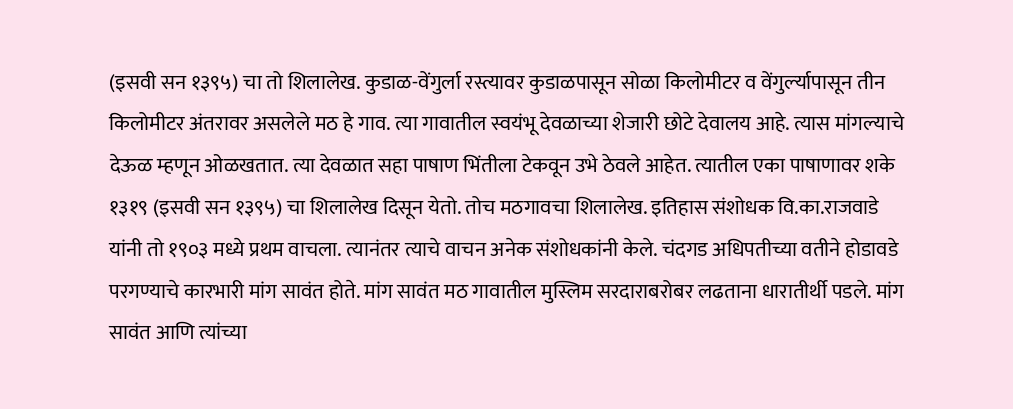(इसवी सन १३९५) चा तो शिलालेख. कुडाळ-वेंगुर्ला रस्त्यावर कुडाळपासून सोळा किलोमीटर व वेंगुर्ल्‍यापासून तीन किलोमीटर अंतरावर असलेले मठ हे गाव. त्या गावातील स्वयंभू देवळाच्या शेजारी छोटे देवालय आहे. त्यास मांगल्याचे देऊळ म्हणून ओळखतात. त्या देवळात सहा पाषाण भिंतीला टेकवून उभे ठेवले आहेत. त्यातील एका पाषाणावर शके १३१९ (इसवी सन १३९५) चा शिलालेख दिसून येतो. तोच मठगावचा शिलालेख. इतिहास संशोधक वि.का.राजवाडे यांनी तो १९०३ मध्ये प्रथम वाचला. त्यानंतर त्याचे वाचन अनेक संशोधकांनी केले. चंदगड अधिपतीच्या वतीने होडावडे परगण्याचे कारभारी मांग सावंत होते. मांग सावंत मठ गावातील मुस्लिम सरदाराबरोबर लढताना धारातीर्थी पडले. मांग सावंत आणि त्यांच्या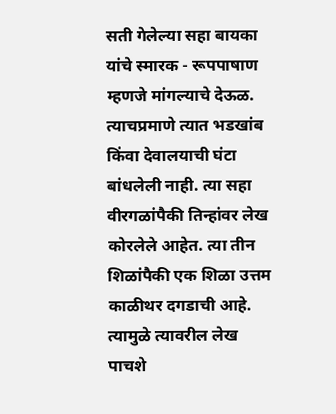सती गेलेल्या सहा बायका यांचे स्मारक - रूपपाषाण म्हणजे मांगल्याचे देऊळ. त्याचप्रमाणे त्यात भडखांब किंवा देवालयाची घंटा बांधलेली नाही. त्या सहा वीरगळांपैकी तिन्हांवर लेख कोरलेले आहेत. त्या तीन शिळांपैकी एक शिळा उत्तम काळीथर दगडाची आहे. त्यामुळे त्यावरील लेख पाचशे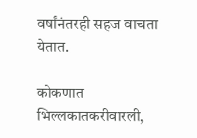वर्षांनंतरही सहज वाचता येतात.

कोकणात भिल्लकातकरीवारली,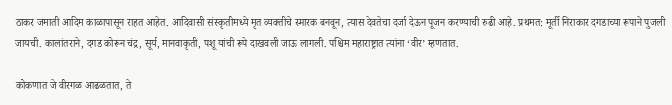ठाकर जमाती आदिम काळापासून राहत आहेत. आदिवासी संस्कृतीमध्ये मृत व्यक्तीचे स्मारक बनवून, त्यास देवतेचा दर्जा देऊन पूजन करण्याची रुढी आहे. प्रथमत: मूर्ती निराकार दगडाच्या रूपाने पुजली जायची. कालांतराने, दगड कोरून चंद्र, सूर्य, मानवाकृती, पशू यांची रूपे दाखवली जाऊ लागली. पश्चिम महाराष्ट्रात त्यांना ‘वीर’ म्हणतात.

कोकणात जे वीरगळ आढळतात, ते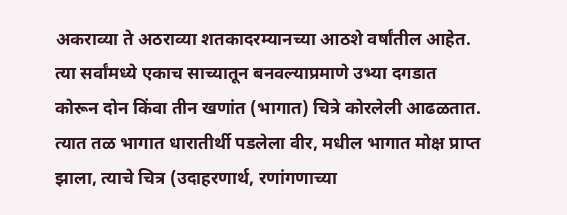अकराव्या ते अठराव्या शतकादरम्यानच्या आठशे वर्षांतील आहेत. त्या सर्वांमध्ये एकाच साच्यातून बनवल्याप्रमाणे उभ्या दगडात कोरून दोन किंवा तीन खणांत (भागात) चित्रे कोरलेली आढळतात. त्यात तळ भागात धारातीर्थी पडलेला वीर, मधील भागात मोक्ष प्राप्त झाला, त्याचे चित्र (उदाहरणार्थ, रणांगणाच्या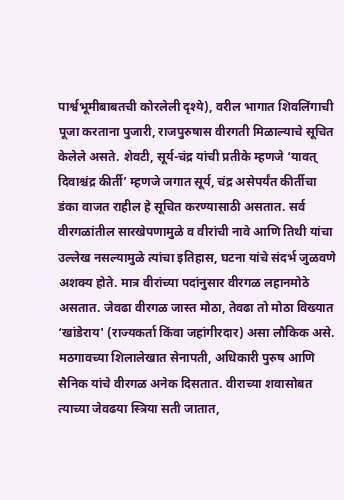पार्श्वभूमीबाबतची कोरलेली दृश्ये), वरील भागात शिवलिंगाची पूजा करताना पुजारी, राजपुरुषास वीरगती मिळाल्याचे सूचित केलेले असते. शेवटी, सूर्य-चंद्र यांची प्रतीके म्हणजे ‘यावत् दिवाश्चंद्र कीर्ती’ म्हणजे जगात सूर्य, चंद्र असेपर्यंत कीर्तीचा डंका वाजत राहील हे सूचित करण्यासाठी असतात. सर्व वीरगळांतील सारखेपणामुळे व वीरांची नावे आणि तिथी यांचा उल्लेख नसल्यामुळे त्यांचा इतिहास, घटना यांचे संदर्भ जुळवणे अशक्य होते. मात्र वीरांच्या पदांनुसार वीरगळ लहानमोठे असतात. जेवढा वीरगळ जास्त मोठा, तेवढा तो मोठा विख्यात ‘खांडेराय' (राज्यकर्ता किंवा जहांगीरदार) असा लौकिक असे. मठगावच्या शिलालेखात सेनापती, अधिकारी पुरुष आणि सैनिक यांचे वीरगळ अनेक दिसतात. वीराच्या शवासोबत त्याच्या जेवढया स्त्रिया सती जातात,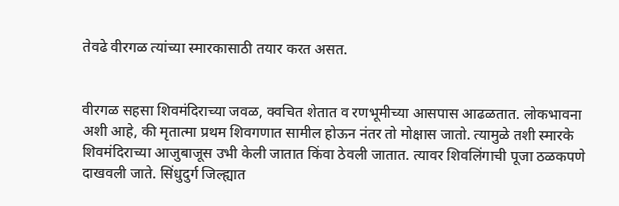तेवढे वीरगळ त्यांच्या स्मारकासाठी तयार करत असत.


वीरगळ सहसा शिवमंदिराच्या जवळ, क्वचित शेतात व रणभूमीच्या आसपास आढळतात. लोकभावना अशी आहे, की मृतात्मा प्रथम शिवगणात सामील होऊन नंतर तो मोक्षास जातो. त्यामुळे तशी स्मारके शिवमंदिराच्या आजुबाजूस उभी केली जातात किंवा ठेवली जातात. त्यावर शिवलिंगाची पूजा ठळकपणे दाखवली जाते. सिंधुदुर्ग जिल्ह्यात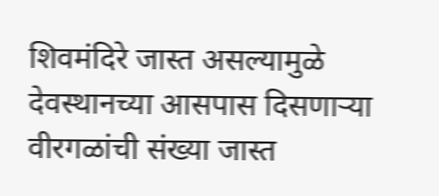शिवमंदिरे जास्त असल्यामुळे देवस्थानच्या आसपास दिसणाऱ्या वीरगळांची संख्या जास्त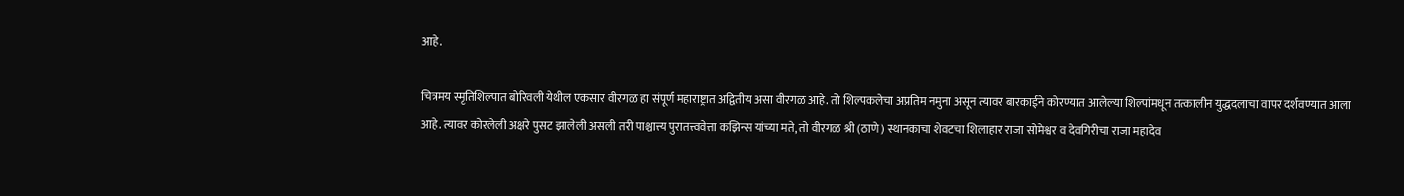आहे.

चित्रमय स्मृतिशिल्पात बोरिवली येथील एकसार वीरगळ हा संपूर्ण महाराष्ट्रात अद्वितीय असा वीरगळ आहे. तो शिल्पकलेचा अप्रतिम नमुना असून त्यावर बारकाईने कोरण्यात आलेल्या शिल्पांमधून तत्कालीन युद्धदलाचा वापर दर्शवण्यात आला आहे. त्यावर कोरलेली अक्षरे पुसट झालेली असली तरी पाश्चात्त्य पुरातत्त्ववेत्ता कझिन्स यांच्या मते, तो वीरगळ श्री (ठाणे) स्थानकाचा शेवटचा शिलाहार राजा सोमेश्वर व देवगिरीचा राजा महादेव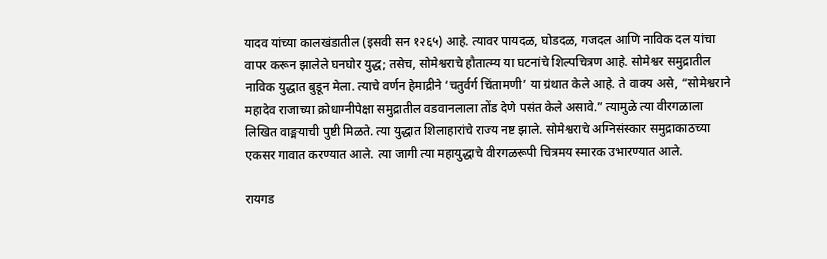यादव यांच्या कालखंडातील (इसवी सन १२६५) आहे. त्यावर पायदळ, घोडदळ, गजदल आणि नाविक दल यांचा वापर करून झालेले घनघोर युद्ध; तसेच, सोमेश्वराचे हौतात्म्य या घटनांचे शिल्पचित्रण आहे. सोमेश्वर समुद्रातील नाविक युद्धात बुडून मेला. त्याचे वर्णन हेमाद्रीने ‘चतुर्वर्ग चिंतामणी’ या ग्रंथात केले आहे. ते वाक्य असे, “सोमेश्वराने महादेव राजाच्या क्रोधाग्नीपेक्षा समुद्रातील वडवानलाला तोंड देणे पसंत केले असावे.” त्यामुळे त्या वीरगळाला लिखित वाङ्मयाची पुष्टी मिळते. त्या युद्धात शिलाहारांचे राज्य नष्ट झाले. सोमेश्वराचे अग्निसंस्कार समुद्राकाठच्या एकसर गावात करण्यात आले. त्या जागी त्या महायुद्धाचे वीरगळरूपी चित्रमय स्मारक उभारण्यात आले.

रायगड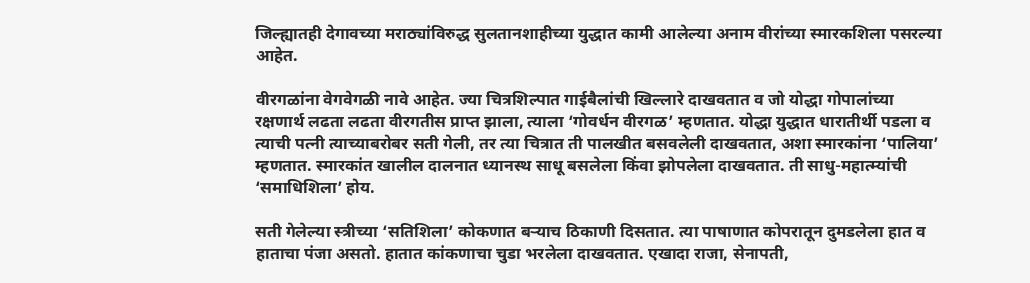जिल्ह्यातही देगावच्या मराठ्यांविरुद्ध सुलतानशाहीच्या युद्धात कामी आलेल्या अनाम वीरांच्या स्मारकशिला पसरल्या आहेत.

वीरगळांना वेगवेगळी नावे आहेत. ज्या चित्रशिल्पात गाईबैलांची खिल्लारे दाखवतात व जो योद्धा गोपालांच्या रक्षणार्थ लढता लढता वीरगतीस प्राप्त झाला, त्याला ‘गोवर्धन वीरगळ’ म्हणतात. योद्धा युद्धात धारातीर्थी पडला व त्याची पत्नी त्याच्याबरोबर सती गेली, तर त्या चित्रात ती पालखीत बसवलेली दाखवतात, अशा स्मारकांना ‘पालिया’ म्हणतात. स्मारकांत खालील दालनात ध्यानस्थ साधू बसलेला किंवा झोपलेला दाखवतात. ती साधु-महात्म्यांची ‘समाधिशिला’ होय.

सती गेलेल्या स्त्रीच्या ‘सतिशिला’ कोकणात बऱ्याच ठिकाणी दिसतात. त्या पाषाणात कोपरातून दुमडलेला हात व हाताचा पंजा असतो. हातात कांकणाचा चुडा भरलेला दाखवतात. एखादा राजा, सेनापती,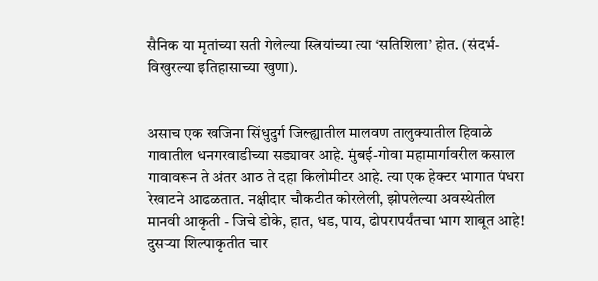सैनिक या मृतांच्या सती गेलेल्या स्त्रियांच्या त्या ‘सतिशिला’ होत. (संदर्भ-विखुरल्या इतिहासाच्या खुणा).


असाच एक खजिना सिंधुदुर्ग जिल्ह्यातील मालवण तालुक्यातील हिवाळे गावातील धनगरवाडीच्या सड्यावर आहे. मुंबई-गोवा महामार्गावरील कसाल गावावरून ते अंतर आठ ते दहा किलोमीटर आहे. त्या एक हेक्टर भागात पंधरा रेखाटने आढळतात. नक्षीदार चौकटीत कोरलेली, झोपलेल्या अवस्थेतील मानवी आकृती - जिचे डोके, हात, धड, पाय, ढोपरापर्यंतचा भाग शाबूत आहे! दुसऱ्या शिल्पाकृतीत चार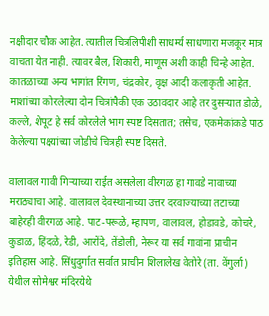नक्षीदार चौक आहेत. त्यातील चित्रलिपीशी साधर्म्‍य साधणारा मजकूर मात्र वाचता येत नाही. त्यावर बैल, शिकारी, माणूस अशी काही चिन्हे आहेत. कातळाच्या अन्य भागांत रिंगण, चंद्रकोर, वृक्ष आदी कलाकृती आहेत. माशांच्या कोरलेल्या दोन चित्रांपैकी एक उठावदार आहे तर दुसऱ्यात डोळे, कल्ले, शेपूट हे सर्व कोरलेले भाग स्पष्ट दिसतात; तसेच, एकमेकांकडे पाठ केलेल्या पक्ष्यांच्या जोडीचे चित्रही स्पष्ट दिसते.

वालावल गावी गिऱ्याच्या राईत असलेला वीरगळ हा गावडे नावाच्या मराठ्याचा आहे. वालावल देवस्थानाच्या उत्तर दरवाज्याच्या तटाच्या बाहेरही वीरगळ आहे. पाट-परूळे, म्हापण, वालावल, होडावडे, कोचरे, कुडाळ, हिंदळे, रेडी, आरोंदे, तेंडोली, नेरूर या सर्व गावांना प्राचीन इतिहास आहे. सिंधुदुर्गात सर्वात प्राचीन शिलालेख वेतोरे (ता. वेंगुर्ला) येथील सोमेश्वर मंदिरयेथे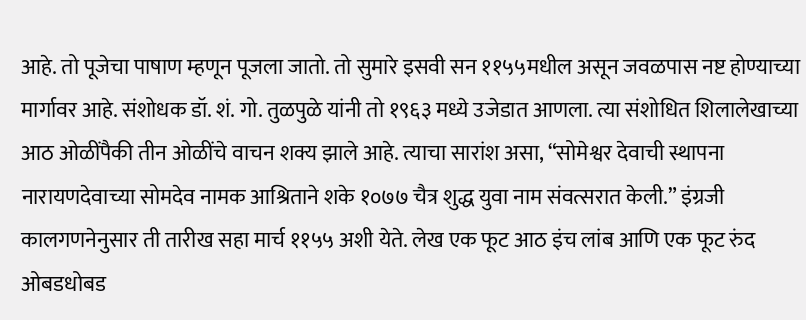आहे. तो पूजेचा पाषाण म्हणून पूजला जातो. तो सुमारे इसवी सन ११५५मधील असून जवळपास नष्ट होण्याच्या मार्गावर आहे. संशोधक डॉ. शं. गो. तुळपुळे यांनी तो १९६३ मध्ये उजेडात आणला. त्या संशोधित शिलालेखाच्या आठ ओळींपैकी तीन ओळींचे वाचन शक्य झाले आहे. त्याचा सारांश असा, “सोमेश्वर देवाची स्थापना नारायणदेवाच्या सोमदेव नामक आश्रिताने शके १०७७ चैत्र शुद्ध युवा नाम संवत्सरात केली.” इंग्रजी कालगणनेनुसार ती तारीख सहा मार्च ११५५ अशी येते. लेख एक फूट आठ इंच लांब आणि एक फूट रुंद ओबडधोबड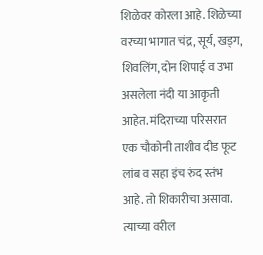शिळेवर कोरला आहे. शिळेच्या वरच्या भागात चंद्र, सूर्य, खड्ग, शिवलिंग, दोन शिपाई व उभा असलेला नंदी या आकृती आहेत. मंदिराच्या परिसरात एक चौकोनी ताशीव दीड फूट लांब व सहा इंच रुंद स्तंभ आहे. तो शिकारीचा असावा. त्याच्या वरील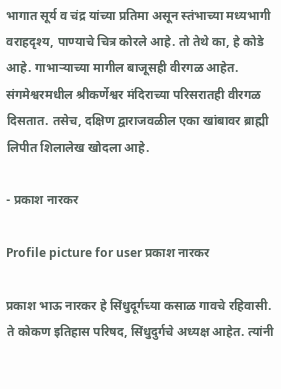भागात सूर्य व चंद्र यांच्या प्रतिमा असून स्तंभाच्या मध्यभागी वराहदृश्य, पाण्याचे चित्र कोरले आहे. तो तेथे का, हे कोडे आहे. गाभाऱ्याच्या मागील बाजूसही वीरगळ आहेत. संगमेश्वरमधील श्रीकर्णेश्वर मंदिराच्या परिसरातही वीरगळ दिसतात. तसेच, दक्षिण द्वाराजवळील एका खांबावर ब्राह्मी लिपीत शिलालेख खोदला आहे.

- प्रकाश नारकर

Profile picture for user प्रकाश नारकर

प्रकाश भाऊ नारकर हे सिंधुदूर्गच्‍या कसाळ गावचे रहिवासी. ते कोकण इतिहास परिषद, सिंधुदुर्गचे अध्यक्ष आहेत. त्‍यांनी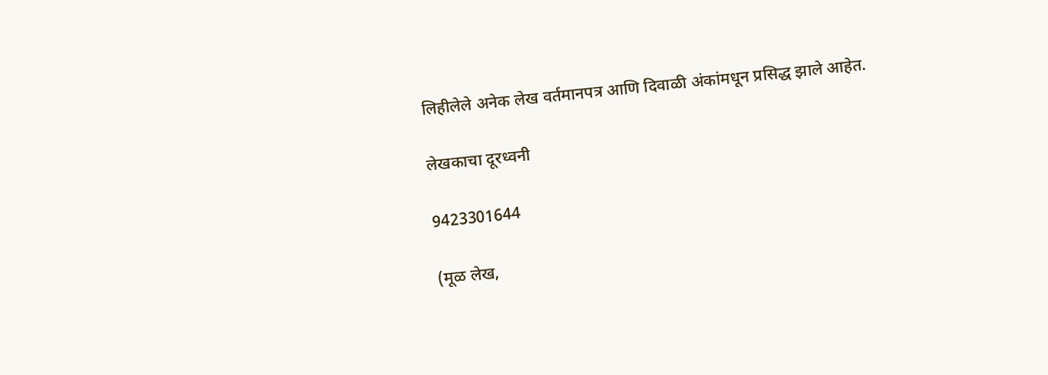लिहीलेले अनेक लेख वर्तमानपत्र आणि दिवाळी अंकांमधून प्रसिद्ध झाले आहेत.

लेखकाचा दूरध्वनी

9423301644

(मूळ लेख,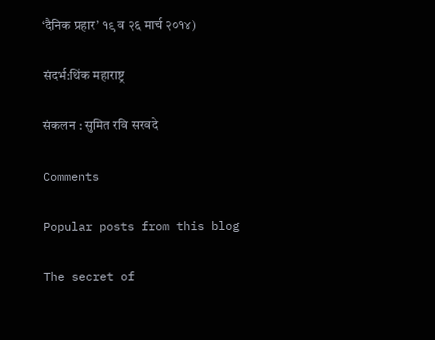‘दैनिक प्रहार’ १९ व २६ मार्च २०१४)

संदर्भ:थिंक महाराष्ट्र

संकलन : सुमित रवि सरवदे

Comments

Popular posts from this blog

The secret of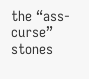the “ass-curse” stones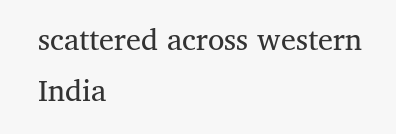scattered across western India